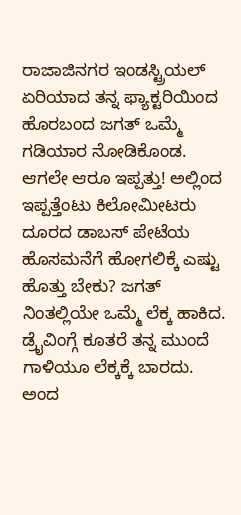ರಾಜಾಜಿನಗರ ಇಂಡಸ್ಟ್ರಿಯಲ್ ಏರಿಯಾದ ತನ್ನ ಫ್ಯಾಕ್ಟರಿಯಿಂದ ಹೊರಬಂದ ಜಗತ್ ಒಮ್ಮೆ ಗಡಿಯಾರ ನೋಡಿಕೊಂಡ. ಆಗಲೇ ಆರೂ ಇಪ್ಪತ್ತು! ಅಲ್ಲಿಂದ ಇಪ್ಪತ್ತೆಂಟು ಕಿಲೋಮೀಟರು ದೂರದ ಡಾಬಸ್ ಪೇಟೆಯ ಹೊಸಮನೆಗೆ ಹೋಗಲಿಕ್ಕೆ ಎಷ್ಟು ಹೊತ್ತು ಬೇಕು? ಜಗತ್ ನಿಂತಲ್ಲಿಯೇ ಒಮ್ಮೆ ಲೆಕ್ಕ ಹಾಕಿದ. ಡ್ರೈವಿಂಗ್ಗೆ ಕೂತರೆ ತನ್ನ ಮುಂದೆ ಗಾಳಿಯೂ ಲೆಕ್ಕಕ್ಕೆ ಬಾರದು. ಅಂದ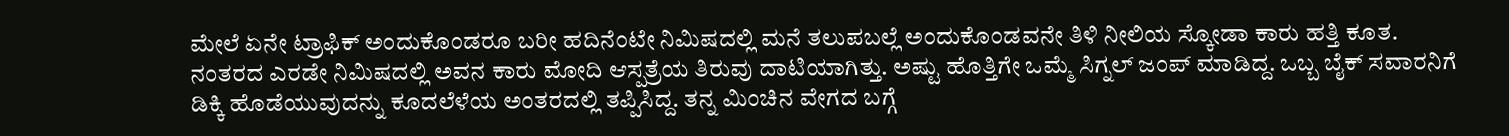ಮೇಲೆ ಏನೇ ಟ್ರಾಫಿಕ್ ಅಂದುಕೊಂಡರೂ ಬರೀ ಹದಿನೆಂಟೇ ನಿಮಿಷದಲ್ಲಿ ಮನೆ ತಲುಪಬಲ್ಲೆ ಅಂದುಕೊಂಡವನೇ ತಿಳಿ ನೀಲಿಯ ಸ್ಕೋಡಾ ಕಾರು ಹತ್ತಿ ಕೂತ.
ನಂತರದ ಎರಡೇ ನಿಮಿಷದಲ್ಲಿ ಅವನ ಕಾರು ಮೋದಿ ಆಸ್ಪತ್ರೆಯ ತಿರುವು ದಾಟಿಯಾಗಿತ್ತು. ಅಷ್ಟು ಹೊತ್ತಿಗೇ ಒಮ್ಮೆ ಸಿಗ್ನಲ್ ಜಂಪ್ ಮಾಡಿದ್ದ. ಒಬ್ಬ ಬೈಕ್ ಸವಾರನಿಗೆ ಡಿಕ್ಕಿ ಹೊಡೆಯುವುದನ್ನು ಕೂದಲೆಳೆಯ ಅಂತರದಲ್ಲಿ ತಪ್ಪಿಸಿದ್ದ. ತನ್ನ ಮಿಂಚಿನ ವೇಗದ ಬಗ್ಗೆ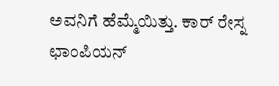ಅವನಿಗೆ ಹೆಮ್ಮೆಯಿತ್ತು. ಕಾರ್ ರೇಸ್ನ ಛಾಂಪಿಯನ್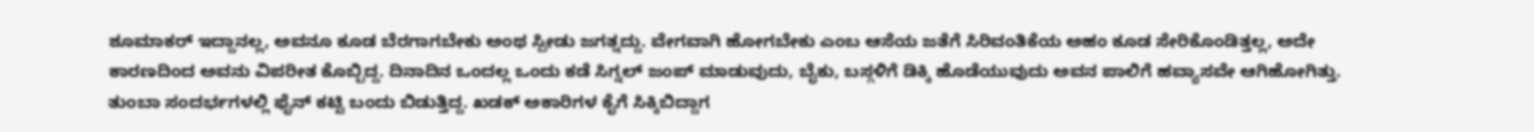ಶೂಮಾಕರ್ ಇದ್ದಾನಲ್ಲ, ಅವನೂ ಕೂಡ ಬೆರಗಾಗಬೇಕು ಅಂಥ ಸ್ಪೀಡು ಜಗತ್ನದ್ದು. ವೇಗವಾಗಿ ಹೋಗಬೇಕು ಎಂಬ ಆಸೆಯ ಜತೆಗೆ ಸಿರಿವಂತಿಕೆಯ ಅಹಂ ಕೂಡ ಸೇರಿಕೊಂಡಿತ್ತಲ್ಲ, ಅದೇ ಕಾರಣದಿಂದ ಅವನು ವಿಪರೀತ ಕೊಬ್ಬಿದ್ದ. ದಿನಾದಿನ ಒಂದಲ್ಲ ಒಂದು ಕಡೆ ಸಿಗ್ನಲ್ ಜಂಪ್ ಮಾಡುವುದು, ಬೈಕು, ಬಸ್ಗಳಿಗೆ ಡಿಕ್ಕಿ ಹೊಡೆಯುವುದು ಅವನ ಪಾಲಿಗೆ ಹವ್ಯಾಸವೇ ಆಗಿಹೋಗಿತ್ತು. ತುಂಬಾ ಸಂದರ್ಭಗಳಲ್ಲಿ ಫೈನ್ ಕಟ್ಟಿ ಬಂದು ಬಿಡುತ್ತಿದ್ದ. ಖಡಕ್ ಅಕಾರಿಗಳ ಕೈಗೆ ಸಿಕ್ಕಿಬಿದ್ದಾಗ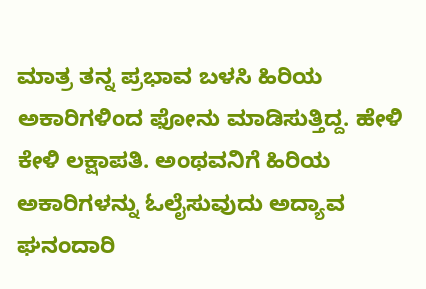ಮಾತ್ರ ತನ್ನ ಪ್ರಭಾವ ಬಳಸಿ ಹಿರಿಯ ಅಕಾರಿಗಳಿಂದ ಫೋನು ಮಾಡಿಸುತ್ತಿದ್ದ. ಹೇಳಿ ಕೇಳಿ ಲಕ್ಷಾಪತಿ. ಅಂಥವನಿಗೆ ಹಿರಿಯ ಅಕಾರಿಗಳನ್ನು ಓಲೈಸುವುದು ಅದ್ಯಾವ ಘನಂದಾರಿ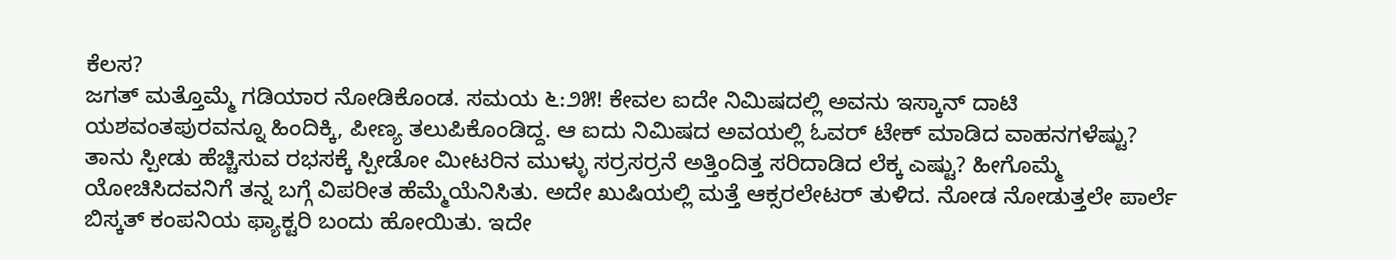ಕೆಲಸ?
ಜಗತ್ ಮತ್ತೊಮ್ಮೆ ಗಡಿಯಾರ ನೋಡಿಕೊಂಡ. ಸಮಯ ೬:೨೫! ಕೇವಲ ಐದೇ ನಿಮಿಷದಲ್ಲಿ ಅವನು ಇಸ್ಕಾನ್ ದಾಟಿ ಯಶವಂತಪುರವನ್ನೂ ಹಿಂದಿಕ್ಕಿ, ಪೀಣ್ಯ ತಲುಪಿಕೊಂಡಿದ್ದ. ಆ ಐದು ನಿಮಿಷದ ಅವಯಲ್ಲಿ ಓವರ್ ಟೇಕ್ ಮಾಡಿದ ವಾಹನಗಳೆಷ್ಟು? ತಾನು ಸ್ಪೀಡು ಹೆಚ್ಚಿಸುವ ರಭಸಕ್ಕೆ ಸ್ಪೀಡೋ ಮೀಟರಿನ ಮುಳ್ಳು ಸರ್ರಸರ್ರನೆ ಅತ್ತಿಂದಿತ್ತ ಸರಿದಾಡಿದ ಲೆಕ್ಕ ಎಷ್ಟು? ಹೀಗೊಮ್ಮೆ ಯೋಚಿಸಿದವನಿಗೆ ತನ್ನ ಬಗ್ಗೆ ವಿಪರೀತ ಹೆಮ್ಮೆಯೆನಿಸಿತು. ಅದೇ ಖುಷಿಯಲ್ಲಿ ಮತ್ತೆ ಆಕ್ಸರಲೇಟರ್ ತುಳಿದ. ನೋಡ ನೋಡುತ್ತಲೇ ಪಾರ್ಲೆ ಬಿಸ್ಕತ್ ಕಂಪನಿಯ ಫ್ಯಾಕ್ಟರಿ ಬಂದು ಹೋಯಿತು. ಇದೇ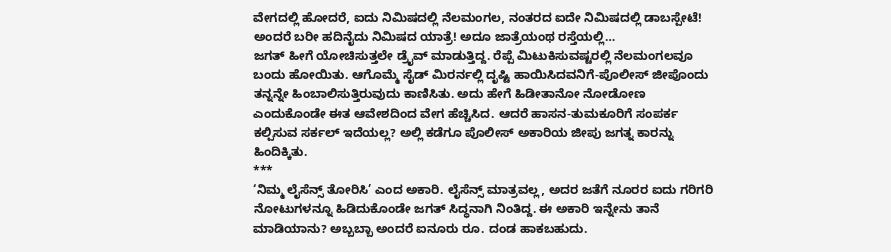ವೇಗದಲ್ಲಿ ಹೋದರೆ, ಐದು ನಿಮಿಷದಲ್ಲಿ ನೆಲಮಂಗಲ, ನಂತರದ ಐದೇ ನಿಮಿಷದಲ್ಲಿ ಡಾಬಸ್ಪೇಟೆ! ಅಂದರೆ ಬರೀ ಹದಿನೈದು ನಿಮಿಷದ ಯಾತ್ರೆ! ಅದೂ ಜಾತ್ರೆಯಂಥ ರಸ್ತೆಯಲ್ಲಿ…
ಜಗತ್ ಹೀಗೆ ಯೋಚಿಸುತ್ತಲೇ ಡ್ರೈವ್ ಮಾಡುತ್ತಿದ್ದ. ರೆಪ್ಪೆ ಮಿಟುಕಿಸುವಷ್ಟರಲ್ಲಿ ನೆಲಮಂಗಲವೂ ಬಂದು ಹೋಯಿತು. ಆಗೊಮ್ಮೆ ಸೈಡ್ ಮಿರರ್ನಲ್ಲಿ ದೃಷ್ಟಿ ಹಾಯಿಸಿದವನಿಗೆ-ಪೊಲೀಸ್ ಜೀಪೊಂದು ತನ್ನನ್ನೇ ಹಿಂಬಾಲಿಸುತ್ತಿರುವುದು ಕಾಣಿಸಿತು. ಅದು ಹೇಗೆ ಹಿಡೀತಾನೋ ನೋಡೋಣ ಎಂದುಕೊಂಡೇ ಈತ ಆವೇಶದಿಂದ ವೇಗ ಹೆಚ್ಚಿಸಿದ. ಆದರೆ ಹಾಸನ-ತುಮಕೂರಿಗೆ ಸಂಪರ್ಕ ಕಲ್ಪಿಸುವ ಸರ್ಕಲ್ ಇದೆಯಲ್ಲ? ಅಲ್ಲಿ ಕಡೆಗೂ ಪೊಲೀಸ್ ಅಕಾರಿಯ ಜೀಪು ಜಗತ್ನ ಕಾರನ್ನು ಹಿಂದಿಕ್ಕಿತು.
***
‘ನಿಮ್ಮ ಲೈಸೆನ್ಸ್ ತೋರಿಸಿ’ ಎಂದ ಅಕಾರಿ. ಲೈಸೆನ್ಸ್ ಮಾತ್ರವಲ್ಲ, ಅದರ ಜತೆಗೆ ನೂರರ ಐದು ಗರಿಗರಿ ನೋಟುಗಳನ್ನೂ ಹಿಡಿದುಕೊಂಡೇ ಜಗತ್ ಸಿದ್ಧನಾಗಿ ನಿಂತಿದ್ದ. ಈ ಅಕಾರಿ ಇನ್ನೇನು ತಾನೆ ಮಾಡಿಯಾನು? ಅಬ್ಬಬ್ಬಾ ಅಂದರೆ ಐನೂರು ರೂ. ದಂಡ ಹಾಕಬಹುದು.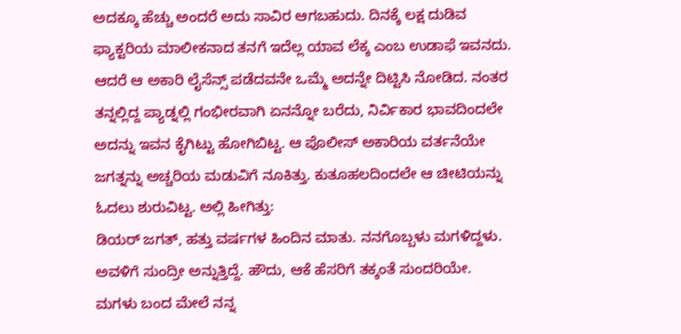ಅದಕ್ಕೂ ಹೆಚ್ಚು ಅಂದರೆ ಅದು ಸಾವಿರ ಆಗಬಹುದು. ದಿನಕ್ಕೆ ಲಕ್ಷ ದುಡಿವ ಫ್ಯಾಕ್ಟರಿಯ ಮಾಲೀಕನಾದ ತನಗೆ ಇದೆಲ್ಲ ಯಾವ ಲೆಕ್ಕ ಎಂಬ ಉಡಾಫೆ ಇವನದು. ಆದರೆ ಆ ಅಕಾರಿ ಲೈಸೆನ್ಸ್ ಪಡೆದವನೇ ಒಮ್ಮೆ ಅದನ್ನೇ ದಿಟ್ಟಿಸಿ ನೋಡಿದ. ನಂತರ ತನ್ನಲ್ಲಿದ್ದ ಪ್ಯಾಡ್ನಲ್ಲಿ ಗಂಭೀರವಾಗಿ ಏನನ್ನೋ ಬರೆದು, ನಿರ್ವಿಕಾರ ಭಾವದಿಂದಲೇ ಅದನ್ನು ಇವನ ಕೈಗಿಟ್ಟು ಹೋಗಿಬಿಟ್ಟ. ಆ ಪೊಲೀಸ್ ಅಕಾರಿಯ ವರ್ತನೆಯೇ ಜಗತ್ನನ್ನು ಅಚ್ಚರಿಯ ಮಡುವಿಗೆ ನೂಕಿತ್ತು. ಕುತೂಹಲದಿಂದಲೇ ಆ ಚೀಟಿಯನ್ನು ಓದಲು ಶುರುವಿಟ್ಟ. ಅಲ್ಲಿ ಹೀಗಿತ್ತು:
ಡಿಯರ್ ಜಗತ್, ಹತ್ತು ವರ್ಷಗಳ ಹಿಂದಿನ ಮಾತು. ನನಗೊಬ್ಬಳು ಮಗಳಿದ್ದಳು. ಅವಳಿಗೆ ಸುಂದ್ರೀ ಅನ್ನುತ್ತಿದ್ದೆ. ಹೌದು, ಆಕೆ ಹೆಸರಿಗೆ ತಕ್ಕಂತೆ ಸುಂದರಿಯೇ. ಮಗಳು ಬಂದ ಮೇಲೆ ನನ್ನ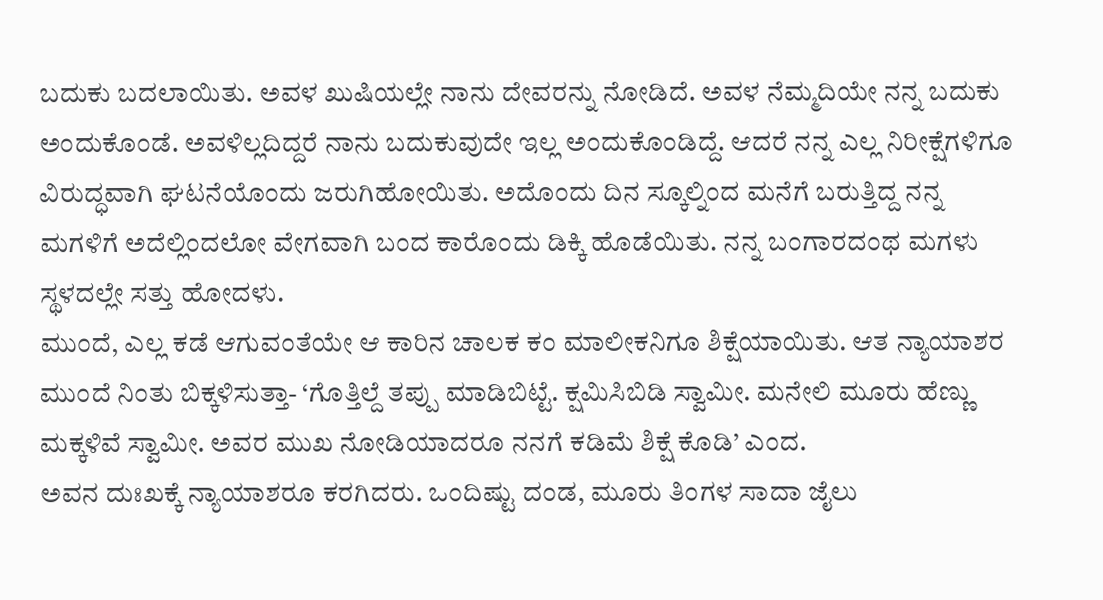ಬದುಕು ಬದಲಾಯಿತು. ಅವಳ ಖುಷಿಯಲ್ಲೇ ನಾನು ದೇವರನ್ನು ನೋಡಿದೆ. ಅವಳ ನೆಮ್ಮದಿಯೇ ನನ್ನ ಬದುಕು ಅಂದುಕೊಂಡೆ. ಅವಳಿಲ್ಲದಿದ್ದರೆ ನಾನು ಬದುಕುವುದೇ ಇಲ್ಲ ಅಂದುಕೊಂಡಿದ್ದೆ. ಆದರೆ ನನ್ನ ಎಲ್ಲ ನಿರೀಕ್ಷೆಗಳಿಗೂ ವಿರುದ್ಧವಾಗಿ ಘಟನೆಯೊಂದು ಜರುಗಿಹೋಯಿತು. ಅದೊಂದು ದಿನ ಸ್ಕೂಲ್ನಿಂದ ಮನೆಗೆ ಬರುತ್ತಿದ್ದ ನನ್ನ ಮಗಳಿಗೆ ಅದೆಲ್ಲಿಂದಲೋ ವೇಗವಾಗಿ ಬಂದ ಕಾರೊಂದು ಡಿಕ್ಕಿ ಹೊಡೆಯಿತು. ನನ್ನ ಬಂಗಾರದಂಥ ಮಗಳು ಸ್ಥಳದಲ್ಲೇ ಸತ್ತು ಹೋದಳು.
ಮುಂದೆ, ಎಲ್ಲ ಕಡೆ ಆಗುವಂತೆಯೇ ಆ ಕಾರಿನ ಚಾಲಕ ಕಂ ಮಾಲೀಕನಿಗೂ ಶಿಕ್ಷೆಯಾಯಿತು. ಆತ ನ್ಯಾಯಾಶರ ಮುಂದೆ ನಿಂತು ಬಿಕ್ಕಳಿಸುತ್ತಾ- ‘ಗೊತ್ತಿಲ್ದೆ ತಪ್ಪು ಮಾಡಿಬಿಟ್ಟೆ. ಕ್ಷಮಿಸಿಬಿಡಿ ಸ್ವಾಮೀ. ಮನೇಲಿ ಮೂರು ಹೆಣ್ಣು ಮಕ್ಕಳಿವೆ ಸ್ವಾಮೀ. ಅವರ ಮುಖ ನೋಡಿಯಾದರೂ ನನಗೆ ಕಡಿಮೆ ಶಿಕ್ಷೆ ಕೊಡಿ’ ಎಂದ.
ಅವನ ದುಃಖಕ್ಕೆ ನ್ಯಾಯಾಶರೂ ಕರಗಿದರು. ಒಂದಿಷ್ಟು ದಂಡ, ಮೂರು ತಿಂಗಳ ಸಾದಾ ಜೈಲು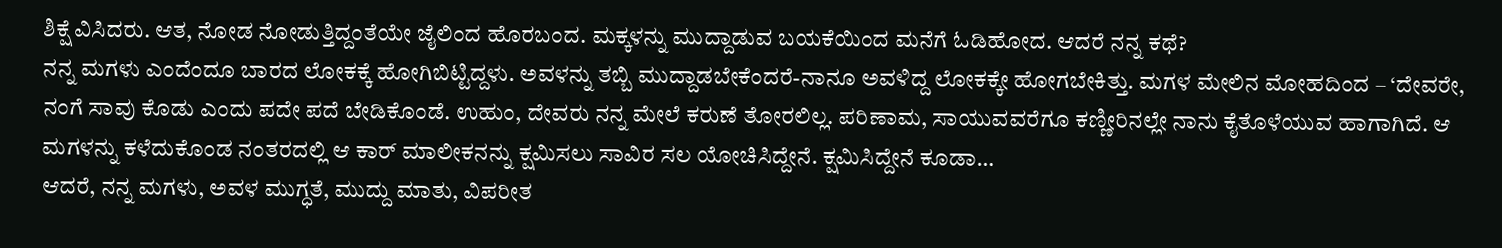ಶಿಕ್ಷೆ ವಿಸಿದರು. ಆತ, ನೋಡ ನೋಡುತ್ತಿದ್ದಂತೆಯೇ ಜೈಲಿಂದ ಹೊರಬಂದ. ಮಕ್ಕಳನ್ನು ಮುದ್ದಾಡುವ ಬಯಕೆಯಿಂದ ಮನೆಗೆ ಓಡಿಹೋದ. ಆದರೆ ನನ್ನ ಕಥೆ?
ನನ್ನ ಮಗಳು ಎಂದೆಂದೂ ಬಾರದ ಲೋಕಕ್ಕೆ ಹೋಗಿಬಿಟ್ಟಿದ್ದಳು. ಅವಳನ್ನು ತಬ್ಬಿ ಮುದ್ದಾಡಬೇಕೆಂದರೆ-ನಾನೂ ಅವಳಿದ್ದ ಲೋಕಕ್ಕೇ ಹೋಗಬೇಕಿತ್ತು. ಮಗಳ ಮೇಲಿನ ಮೋಹದಿಂದ – ‘ದೇವರೇ, ನಂಗೆ ಸಾವು ಕೊಡು ಎಂದು ಪದೇ ಪದೆ ಬೇಡಿಕೊಂಡೆ. ಉಹುಂ, ದೇವರು ನನ್ನ ಮೇಲೆ ಕರುಣೆ ತೋರಲಿಲ್ಲ. ಪರಿಣಾಮ, ಸಾಯುವವರೆಗೂ ಕಣ್ಣೀರಿನಲ್ಲೇ ನಾನು ಕೈತೊಳೆಯುವ ಹಾಗಾಗಿದೆ. ಆ ಮಗಳನ್ನು ಕಳೆದುಕೊಂಡ ನಂತರದಲ್ಲಿ ಆ ಕಾರ್ ಮಾಲೀಕನನ್ನು ಕ್ಷಮಿಸಲು ಸಾವಿರ ಸಲ ಯೋಚಿಸಿದ್ದೇನೆ. ಕ್ಷಮಿಸಿದ್ದೇನೆ ಕೂಡಾ…
ಆದರೆ, ನನ್ನ ಮಗಳು, ಅವಳ ಮುಗ್ಧತೆ, ಮುದ್ದು ಮಾತು, ವಿಪರೀತ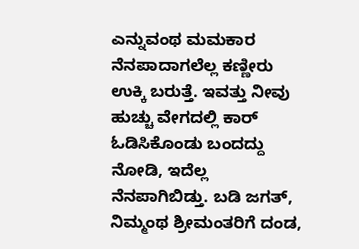ಎನ್ನುವಂಥ ಮಮಕಾರ ನೆನಪಾದಾಗಲೆಲ್ಲ ಕಣ್ಣೀರು ಉಕ್ಕಿ ಬರುತ್ತೆ. ಇವತ್ತು ನೀವು ಹುಚ್ಚು ವೇಗದಲ್ಲಿ ಕಾರ್ ಓಡಿಸಿಕೊಂಡು ಬಂದದ್ದು ನೋಡಿ, ಇದೆಲ್ಲ ನೆನಪಾಗಿಬಿಡ್ತು. ಬಡಿ ಜಗತ್, ನಿಮ್ಮಂಥ ಶ್ರೀಮಂತರಿಗೆ ದಂಡ,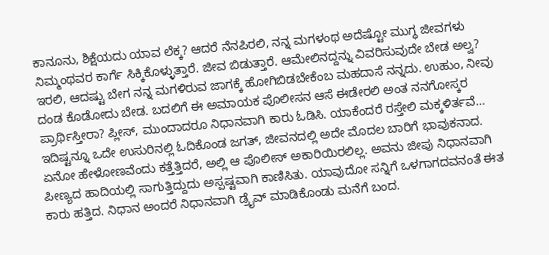ಕಾನೂನು, ಶಿಕ್ಷೆಯದು ಯಾವ ಲೆಕ್ಕ? ಆದರೆ ನೆನಪಿರಲಿ, ನನ್ನ ಮಗಳಂಥ ಅದೆಷ್ಟೋ ಮುಗ್ಧ ಜೀವಗಳು ನಿಮ್ಮಂಥವರ ಕಾರ್ಗೆ ಸಿಕ್ಕಿಕೊಳ್ಳುತ್ತಾರೆ. ಜೀವ ಬಿಡುತ್ತಾರೆ. ಆಮೇಲಿನದ್ದನ್ನು ವಿವರಿಸುವುದೇ ಬೇಡ ಅಲ್ವ? ಇರಲಿ, ಆದಷ್ಟು ಬೇಗ ನನ್ನ ಮಗಳಿರುವ ಜಾಗಕ್ಕೆ ಹೋಗಿಬಿಡಬೇಕೆಂಬ ಮಹದಾಸೆ ನನ್ನದು. ಉಹುಂ, ನೀವು ದಂಡ ಕೊಡೋದು ಬೇಡ. ಬದಲಿಗೆ ಈ ಅಮಾಯಕ ಪೊಲೀಸನ ಆಸೆ ಈಡೇರಲಿ ಅಂತ ನನಗೋಸ್ಕರ ಪ್ರಾರ್ಥಿಸ್ತೀರಾ? ಪ್ಲೀಸ್, ಮುಂದಾದರೂ ನಿಧಾನವಾಗಿ ಕಾರು ಓಡಿಸಿ. ಯಾಕೆಂದರೆ ರಸ್ತೇಲಿ ಮಕ್ಕಳಿರ್ತವೆ…
ಇದಿಷ್ಟನ್ನೂ ಒದೇ ಉಸುರಿನಲ್ಲಿ ಓದಿಕೊಂಡ ಜಗತ್, ಜೀವನದಲ್ಲಿ ಅದೇ ಮೊದಲ ಬಾರಿಗೆ ಭಾವುಕನಾದ. ಏನೋ ಹೇಳೋಣವೆಂದು ಕತ್ತೆತ್ತಿದರೆ, ಅಲ್ಲಿ ಆ ಪೊಲೀಸ್ ಅಕಾರಿಯಿರಲಿಲ್ಲ. ಅವನು ಜೀಪು ನಿಧಾನವಾಗಿ ಪೀಣ್ಯದ ಹಾದಿಯಲ್ಲಿ ಸಾಗುತ್ತಿದ್ದುದು ಅಸ್ಪಷ್ಟವಾಗಿ ಕಾಣಿಸಿತು. ಯಾವುದೋ ಸನ್ನಿಗೆ ಒಳಗಾಗದವನಂತೆ ಈತ ಕಾರು ಹತ್ತಿದ. ನಿಧಾನ ಅಂದರೆ ನಿಧಾನವಾಗಿ ಡ್ರೈವ್ ಮಾಡಿಕೊಂಡು ಮನೆಗೆ ಬಂದ.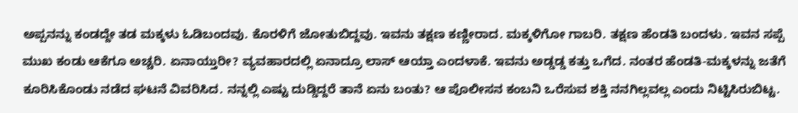ಅಪ್ಪನನ್ನು ಕಂಡದ್ದೇ ತಡ ಮಕ್ಕಳು ಓಡಿಬಂದವು. ಕೊರಳಿಗೆ ಜೋತುಬಿದ್ದವು. ಇವನು ತಕ್ಷಣ ಕಣ್ಣೀರಾದ. ಮಕ್ಕಳಿಗೋ ಗಾಬರಿ. ತಕ್ಷಣ ಹೆಂಡತಿ ಬಂದಳು. ಇವನ ಸಪ್ಪೆ ಮುಖ ಕಂಡು ಆಕೆಗೂ ಅಚ್ಚರಿ. ಏನಾಯ್ತುರೀ? ವ್ಯವಹಾರದಲ್ಲಿ ಏನಾದ್ರೂ ಲಾಸ್ ಆಯ್ತಾ ಎಂದಳಾಕೆ. ಇವನು ಅಡ್ಡಡ್ಡ ಕತ್ತು ಒಗೆದ. ನಂತರ ಹೆಂಡತಿ-ಮಕ್ಕಳನ್ನು ಜತೆಗೆ ಕೂರಿಸಿಕೊಂಡು ನಡೆದ ಘಟನೆ ವಿವರಿಸಿದ. ನನ್ನಲ್ಲಿ ಎಷ್ಟು ದುಡ್ಡಿದ್ದರೆ ತಾನೆ ಏನು ಬಂತು? ಆ ಪೊಲೀಸನ ಕಂಬನಿ ಒರೆಸುವ ಶಕ್ತಿ ನನಗಿಲ್ಲವಲ್ಲ ಎಂದು ನಿಟ್ಟಿಸಿರುಬಿಟ್ಟ.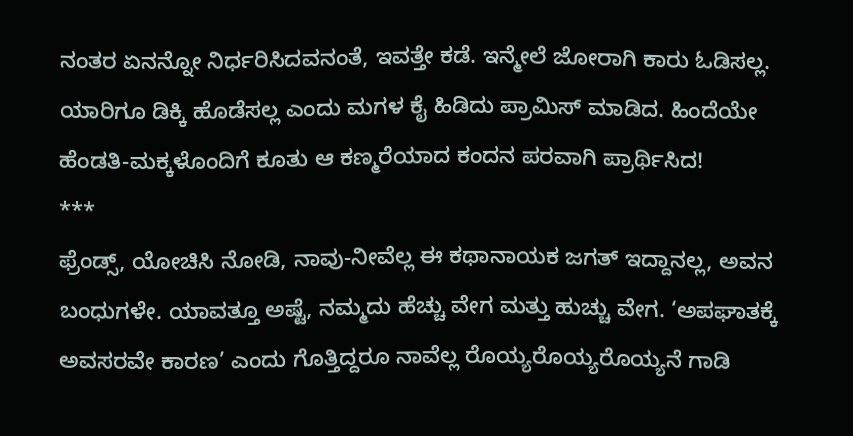ನಂತರ ಏನನ್ನೋ ನಿರ್ಧರಿಸಿದವನಂತೆ, ಇವತ್ತೇ ಕಡೆ. ಇನ್ಮೇಲೆ ಜೋರಾಗಿ ಕಾರು ಓಡಿಸಲ್ಲ. ಯಾರಿಗೂ ಡಿಕ್ಕಿ ಹೊಡೆಸಲ್ಲ ಎಂದು ಮಗಳ ಕೈ ಹಿಡಿದು ಪ್ರಾಮಿಸ್ ಮಾಡಿದ. ಹಿಂದೆಯೇ ಹೆಂಡತಿ-ಮಕ್ಕಳೊಂದಿಗೆ ಕೂತು ಆ ಕಣ್ಮರೆಯಾದ ಕಂದನ ಪರವಾಗಿ ಪ್ರಾರ್ಥಿಸಿದ!
***
ಫ್ರೆಂಡ್ಸ್, ಯೋಚಿಸಿ ನೋಡಿ, ನಾವು-ನೀವೆಲ್ಲ ಈ ಕಥಾನಾಯಕ ಜಗತ್ ಇದ್ದಾನಲ್ಲ, ಅವನ ಬಂಧುಗಳೇ. ಯಾವತ್ತೂ ಅಷ್ಟೆ, ನಮ್ಮದು ಹೆಚ್ಚು ವೇಗ ಮತ್ತು ಹುಚ್ಚು ವೇಗ. ‘ಅಪಘಾತಕ್ಕೆ ಅವಸರವೇ ಕಾರಣ’ ಎಂದು ಗೊತ್ತಿದ್ದರೂ ನಾವೆಲ್ಲ ರೊಯ್ಯರೊಯ್ಯರೊಯ್ಯನೆ ಗಾಡಿ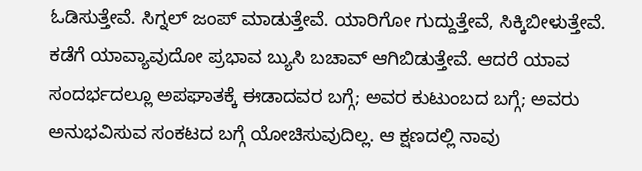ಓಡಿಸುತ್ತೇವೆ. ಸಿಗ್ನಲ್ ಜಂಪ್ ಮಾಡುತ್ತೇವೆ. ಯಾರಿಗೋ ಗುದ್ದುತ್ತೇವೆ, ಸಿಕ್ಕಿಬೀಳುತ್ತೇವೆ. ಕಡೆಗೆ ಯಾವ್ಯಾವುದೋ ಪ್ರಭಾವ ಬ್ಯುಸಿ ಬಚಾವ್ ಆಗಿಬಿಡುತ್ತೇವೆ. ಆದರೆ ಯಾವ ಸಂದರ್ಭದಲ್ಲೂ ಅಪಘಾತಕ್ಕೆ ಈಡಾದವರ ಬಗ್ಗೆ; ಅವರ ಕುಟುಂಬದ ಬಗ್ಗೆ; ಅವರು ಅನುಭವಿಸುವ ಸಂಕಟದ ಬಗ್ಗೆ ಯೋಚಿಸುವುದಿಲ್ಲ. ಆ ಕ್ಷಣದಲ್ಲಿ ನಾವು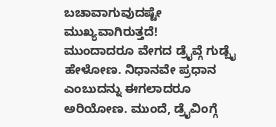ಬಚಾವಾಗುವುದಷ್ಟೇ ಮುಖ್ಯವಾಗಿರುತ್ತದೆ!
ಮುಂದಾದರೂ ವೇಗದ ಡ್ರೈವ್ಗೆ ಗುಡ್ಬೈ ಹೇಳೋಣ. ನಿಧಾನವೇ ಪ್ರಧಾನ ಎಂಬುದನ್ನು ಈಗಲಾದರೂ ಅರಿಯೋಣ. ಮುಂದೆ, ಡ್ರೈವಿಂಗ್ಗೆ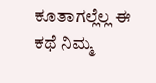ಕೂತಾಗಲ್ಲೆಲ್ಲ ಈ ಕಥೆ ನಿಮ್ಮ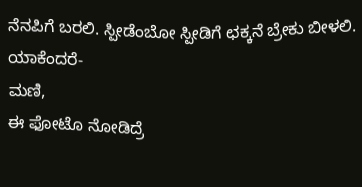ನೆನಪಿಗೆ ಬರಲಿ. ಸ್ಪೀಡೆಂಬೋ ಸ್ಪೀಡಿಗೆ ಛಕ್ಕನೆ ಬ್ರೇಕು ಬೀಳಲಿ. ಯಾಕೆಂದರೆ-
ಮಣಿ,
ಈ ಫೋಟೊ ನೋಡಿದ್ರೆ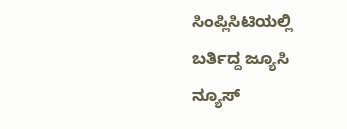ಸಿಂಪ್ಲಿಸಿಟಿಯಲ್ಲಿ ಬರ್ತಿದ್ದ ಜ್ಯೂಸಿ ನ್ಯೂಸ್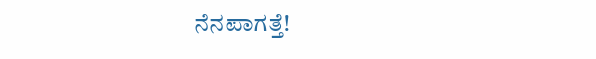ನೆನಪಾಗತ್ತೆ!